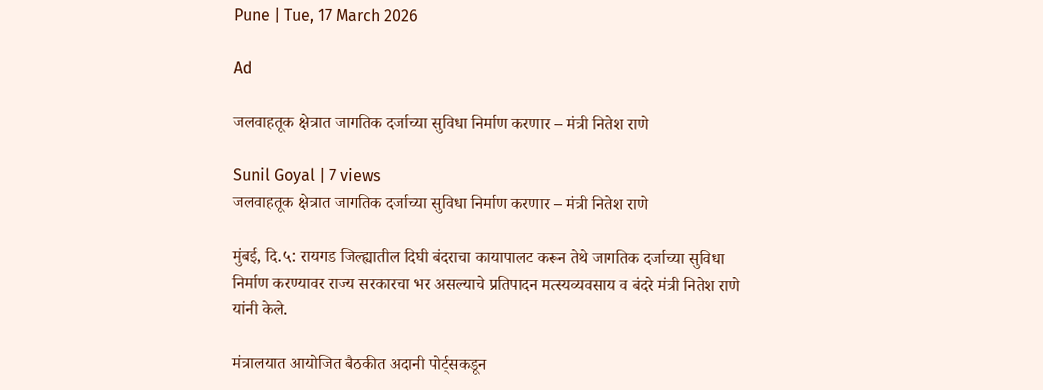Pune | Tue, 17 March 2026

Ad

जलवाहतूक क्षेत्रात जागतिक दर्जाच्या सुविधा निर्माण करणार – मंत्री नितेश राणे

Sunil Goyal | 7 views
जलवाहतूक क्षेत्रात जागतिक दर्जाच्या सुविधा निर्माण करणार – मंत्री नितेश राणे

मुंबई, दि.५: रायगड जिल्ह्यातील दिघी बंदराचा कायापालट करून तेथे जागतिक दर्जाच्या सुविधा निर्माण करण्यावर राज्य सरकारचा भर असल्याचे प्रतिपादन मत्स्यव्यवसाय व बंदरे मंत्री नितेश राणे यांनी केले.

मंत्रालयात आयोजित बैठकीत अदानी पोर्ट्सकडून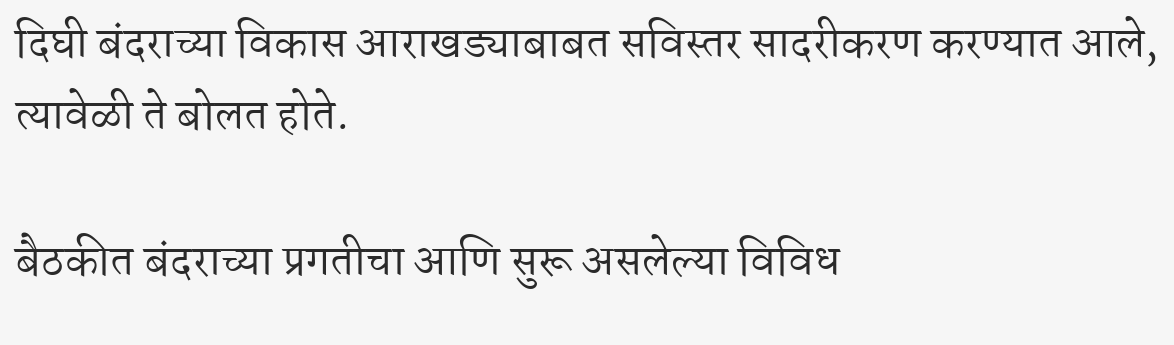दिघी बंदराच्या विकास आराखड्याबाबत सविस्तर सादरीकरण करण्यात आले, त्यावेळी ते बोलत होते.

बैठकीत बंदराच्या प्रगतीचा आणि सुरू असलेल्या विविध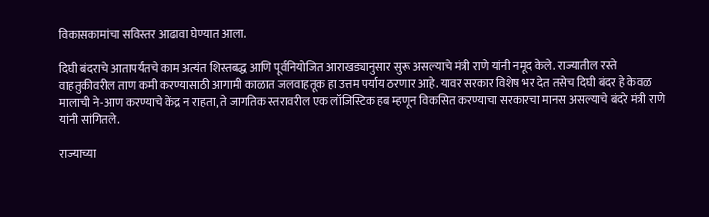विकासकामांचा सविस्तर आढावा घेण्यात आला.

दिघी बंदराचे आतापर्यंतचे काम अत्यंत शिस्तबद्ध आणि पूर्वनियोजित आराखड्यानुसार सुरू असल्याचे मंत्री राणे यांनी नमूद केले. राज्यातील रस्ते वाहतुकीवरील ताण कमी करण्यासाठी आगामी काळात जलवाहतूक हा उत्तम पर्याय ठरणार आहे. यावर सरकार विशेष भर देत तसेच दिघी बंदर हे केवळ मालाची ने-आण करण्याचे केंद्र न राहता, ते जागतिक स्तरावरील एक लॉजिस्टिक हब म्हणून विकसित करण्याचा सरकारचा मानस असल्याचे बंदरे मंत्री राणे यांनी सांगितले.

राज्याच्या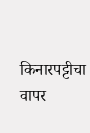किनारपट्टीचा वापर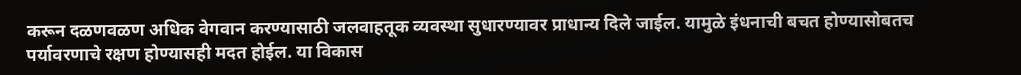करून दळणवळण अधिक वेगवान करण्यासाठी जलवाहतूक व्यवस्था सुधारण्यावर प्राधान्य दिले जाईल. यामुळे इंधनाची बचत होण्यासोबतच पर्यावरणाचे रक्षण होण्यासही मदत होईल. या विकास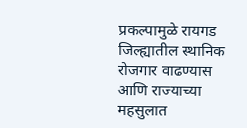प्रकल्पामुळे रायगड जिल्ह्यातील स्थानिक रोजगार वाढण्यास आणि राज्याच्या महसुलात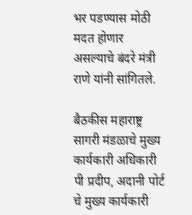भर पडण्यास मोठी मदत होणार असल्याचे बंदरे मंत्री राणे यांनी सांगितले.

बैठकीस महाराष्ट्र सागरी मंडळाचे मुख्य कार्यकारी अधिकारी पी प्रदीप, अदानी पोर्ट चे मुख्य कार्यकारी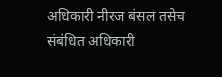अधिकारी नीरज बंसल तसेच संबंधित अधिकारी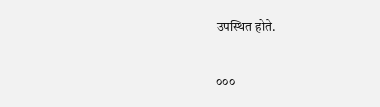उपस्थित होते.

०००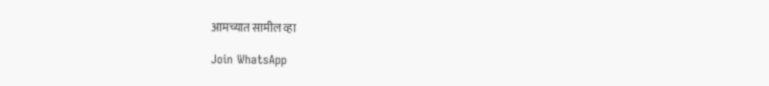आमच्यात सामील व्हा

Join WhatsApp